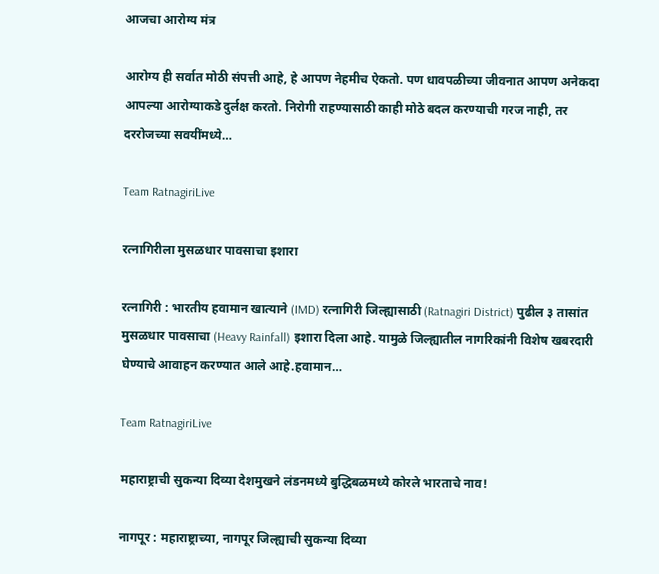आजचा आरोग्य मंत्र

आरोग्य ही सर्वात मोठी संपत्ती आहे, हे आपण नेहमीच ऐकतो. पण धावपळीच्या जीवनात आपण अनेकदा आपल्या आरोग्याकडे दुर्लक्ष करतो. निरोगी राहण्यासाठी काही मोठे बदल करण्याची गरज नाही, तर दररोजच्या सवयींमध्ये…

Team RatnagiriLive

रत्नागिरीला मुसळधार पावसाचा इशारा

रत्नागिरी : भारतीय हवामान खात्याने (IMD) रत्नागिरी जिल्ह्यासाठी (Ratnagiri District) पुढील ३ तासांत मुसळधार पावसाचा (Heavy Rainfall) इशारा दिला आहे. यामुळे जिल्ह्यातील नागरिकांनी विशेष खबरदारी घेण्याचे आवाहन करण्यात आले आहे.हवामान…

Team RatnagiriLive

महाराष्ट्राची सुकन्या दिव्या देशमुखने लंडनमध्ये बुद्धिबळमध्ये कोरले भारताचे नाव!

नागपूर : महाराष्ट्राच्या, नागपूर जिल्ह्याची सुकन्या दिव्या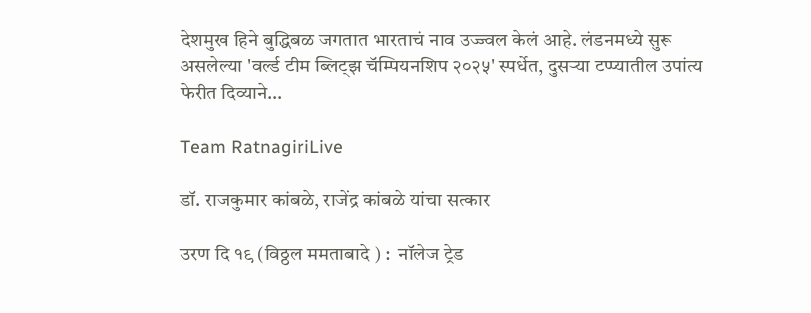देशमुख हिने बुद्धिबळ जगतात भारताचं नाव उज्ज्वल केलं आहे. लंडनमध्ये सुरू असलेल्या 'वर्ल्ड टीम ब्लिट्झ चॅम्पियनशिप २०२५' स्पर्धेत, दुसऱ्या टप्प्यातील उपांत्य फेरीत दिव्याने…

Team RatnagiriLive

डॉ. राजकुमार कांबळे, राजेंद्र कांबळे यांचा सत्कार

उरण दि १९ (विठ्ठल ममताबादे ) :  नॉलेज ट्रेड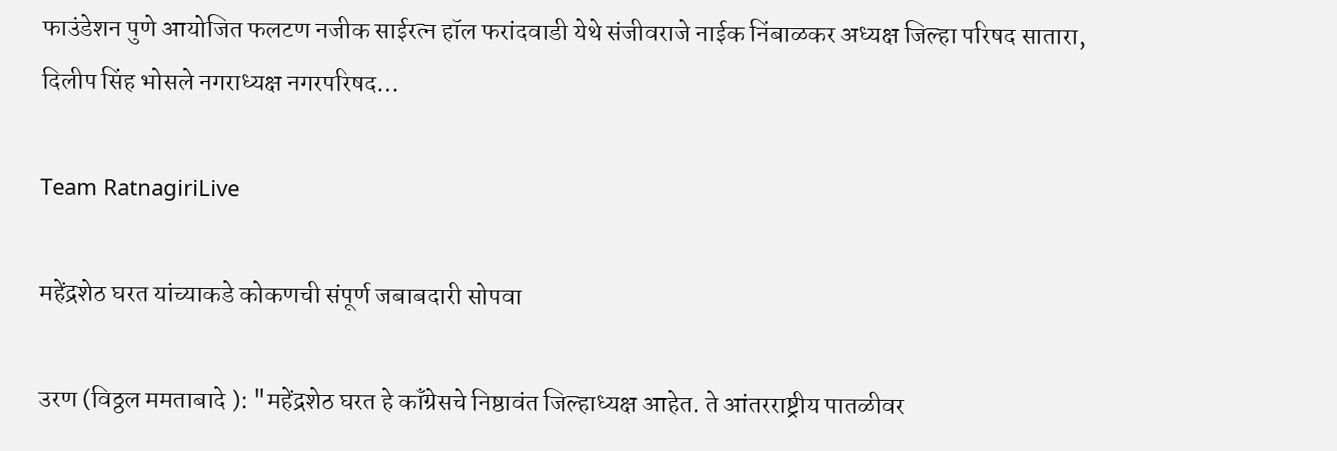फाउंडेशन पुणे आयोजित फलटण नजीक साईरत्न हॉल फरांदवाडी येथे संजीवराजे नाईक निंबाळकर अध्यक्ष जिल्हा परिषद सातारा, दिलीप सिंह भोसले नगराध्यक्ष नगरपरिषद…

Team RatnagiriLive

महेंद्रशेठ घरत यांच्याकडे कोकणची संपूर्ण जबाबदारी सोपवा

उरण (विठ्ठल ममताबादे ): "महेंद्रशेठ घरत हे कॉंग्रेसचे निष्ठावंत जिल्हाध्यक्ष आहेत. ते आंतरराष्ट्रीय पातळीवर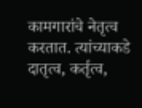कामगारांचे नेतृत्व करतात. त्यांच्याकडे दातृत्व, कर्तृत्व,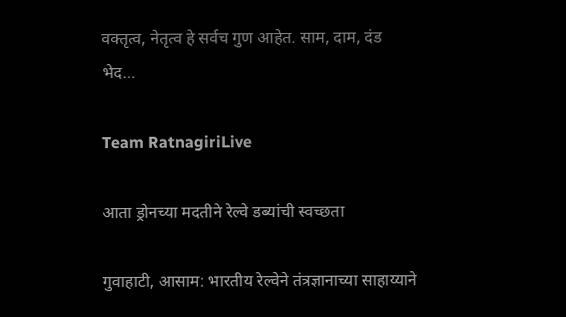वक्तृत्व, नेतृत्व हे सर्वच गुण आहेत. साम, दाम, दंड भेद…

Team RatnagiriLive

आता ड्रोनच्या मदतीने रेल्वे डब्यांची स्वच्छता

गुवाहाटी, आसाम: भारतीय रेल्वेने तंत्रज्ञानाच्या साहाय्याने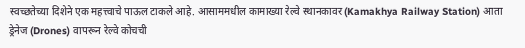स्वच्छतेच्या दिशेने एक महत्त्वाचे पाऊल टाकले आहे. आसाममधील कामाख्या रेल्वे स्थानकावर (Kamakhya Railway Station) आता ड्रेनेज (Drones) वापरून रेल्वे कोचची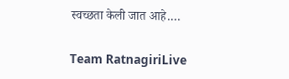स्वच्छता केली जात आहे.…

Team RatnagiriLive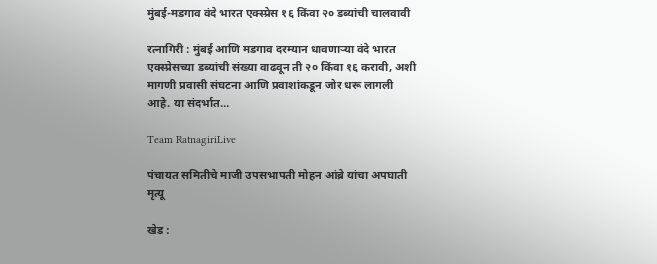मुंबई-मडगाव वंदे भारत एक्स्प्रेस १६ किंवा २० डब्यांची चालवावी

रत्नागिरी : मुंबई आणि मडगाव दरम्यान धावणाऱ्या वंदे भारत एक्स्प्रेसच्या डब्यांची संख्या वाढवून ती २० किंवा १६ करावी, अशी मागणी प्रवासी संघटना आणि प्रवाशांकडून जोर धरू लागली आहे. या संदर्भात…

Team RatnagiriLive

पंचायत समितीचे माजी उपसभापती मोहन आंब्रे यांचा अपघाती मृत्यू

खेड :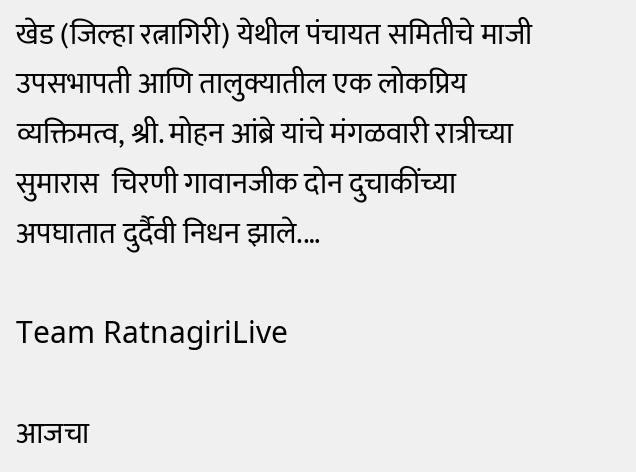खेड (जिल्हा रत्नागिरी) येथील पंचायत समितीचे माजी उपसभापती आणि तालुक्यातील एक लोकप्रिय व्यक्तिमत्व, श्री. मोहन आंब्रे यांचे मंगळवारी रात्रीच्या सुमारास  चिरणी गावानजीक दोन दुचाकींच्या अपघातात दुर्दैवी निधन झाले.…

Team RatnagiriLive

आजचा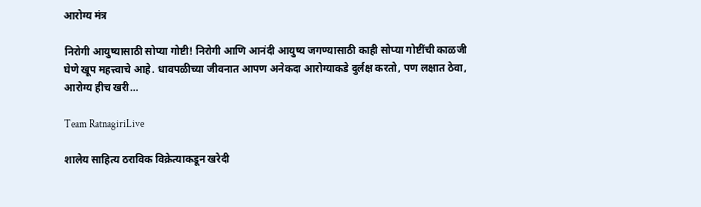आरोग्य मंत्र

निरोगी आयुष्यासाठी सोप्या गोष्टी! निरोगी आणि आनंदी आयुष्य जगण्यासाठी काही सोप्या गोष्टींची काळजी घेणे खूप महत्त्वाचे आहे. धावपळीच्या जीवनात आपण अनेकदा आरोग्याकडे दुर्लक्ष करतो, पण लक्षात ठेवा, आरोग्य हीच खरी…

Team RatnagiriLive

शालेय साहित्य ठराविक विक्रेत्याकडून खरेदी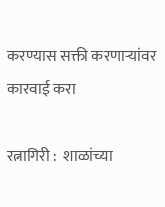करण्यास सक्ती करणाऱ्यांवर कारवाई करा

रत्नागिरी :  शाळांच्या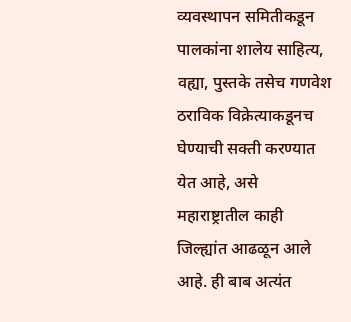व्यवस्थापन समितीकडून पालकांना शालेय साहित्य, वह्या, पुस्तके तसेच गणवेश ठराविक विक्रेत्याकडूनच घेण्याची सक्ती करण्यात येत आहे, असे महाराष्ट्रातील काही जिल्ह्यांत आढळून आले आहे. ही बाब अत्यंत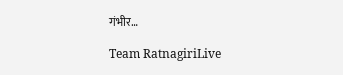गंभीर…

Team RatnagiriLive